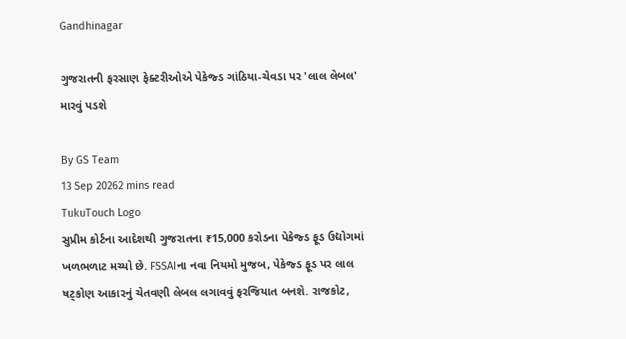Gandhinagar

ગુજરાતની ફરસાણ ફેક્ટરીઓએ પેકેજ્ડ ગાંઠિયા-ચેવડા પર 'લાલ લેબલ' મારવું પડશે

By GS Team
13 Sep 20262 mins read
TukuTouch Logo
સુપ્રીમ કોર્ટના આદેશથી ગુજરાતના ₹15,000 કરોડના પેકેજ્ડ ફૂડ ઉદ્યોગમાં ખળભળાટ મચ્યો છે. FSSAIના નવા નિયમો મુજબ, પેકેજ્ડ ફૂડ પર લાલ ષટ્કોણ આકારનું ચેતવણી લેબલ લગાવવું ફરજિયાત બનશે. રાજકોટ,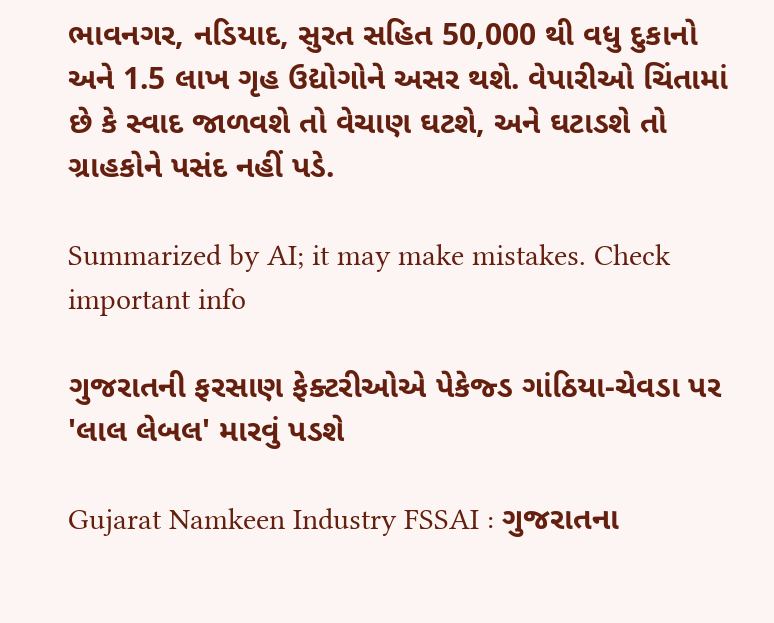ભાવનગર, નડિયાદ, સુરત સહિત 50,000 થી વધુ દુકાનો અને 1.5 લાખ ગૃહ ઉદ્યોગોને અસર થશે. વેપારીઓ ચિંતામાં છે કે સ્વાદ જાળવશે તો વેચાણ ઘટશે, અને ઘટાડશે તો ગ્રાહકોને પસંદ નહીં પડે.

Summarized by AI; it may make mistakes. Check important info

ગુજરાતની ફરસાણ ફેક્ટરીઓએ પેકેજ્ડ ગાંઠિયા-ચેવડા પર 'લાલ લેબલ' મારવું પડશે

Gujarat Namkeen Industry FSSAI : ગુજરાતના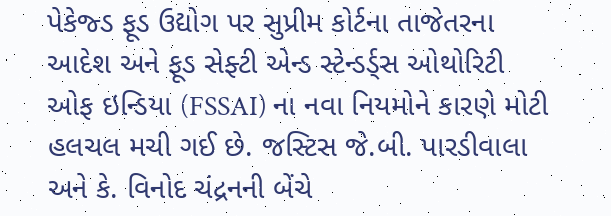પેકેજ્ડ ફૂડ ઉદ્યોગ પર સુપ્રીમ કોર્ટના તાજેતરના આદેશ અને ફૂડ સેફ્ટી એન્ડ સ્ટેન્ડર્ડ્સ ઓથોરિટી ઓફ ઇન્ડિયા (FSSAI) ના નવા નિયમોને કારણે મોટી હલચલ મચી ગઈ છે. જસ્ટિસ જે.બી. પારડીવાલા અને કે. વિનોદ ચંદ્રનની બેંચે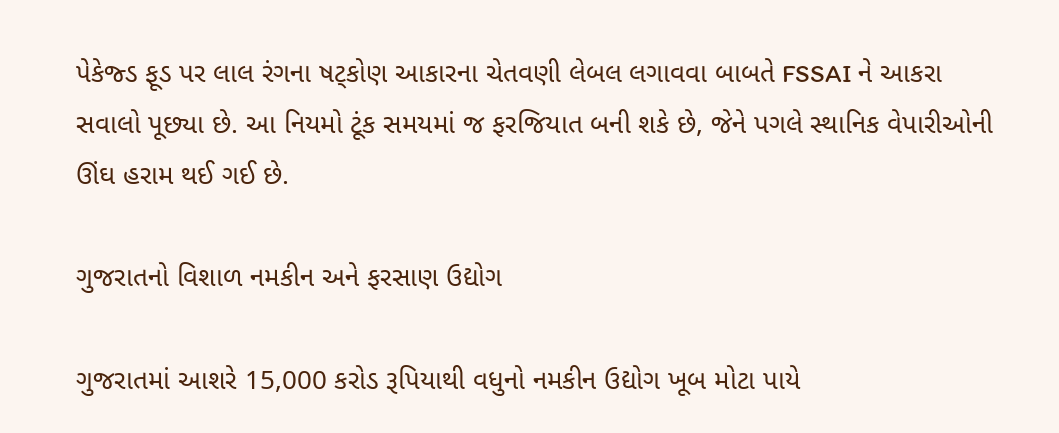પેકેજ્ડ ફૂડ પર લાલ રંગના ષટ્કોણ આકારના ચેતવણી લેબલ લગાવવા બાબતે FSSAI ને આકરા સવાલો પૂછ્યા છે. આ નિયમો ટૂંક સમયમાં જ ફરજિયાત બની શકે છે, જેને પગલે સ્થાનિક વેપારીઓની ઊંઘ હરામ થઈ ગઈ છે.

ગુજરાતનો વિશાળ નમકીન અને ફરસાણ ઉદ્યોગ

ગુજરાતમાં આશરે 15,000 કરોડ રૂપિયાથી વધુનો નમકીન ઉદ્યોગ ખૂબ મોટા પાયે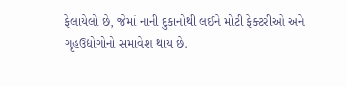ફેલાયેલો છે, જેમાં નાની દુકાનોથી લઈને મોટી ફેક્ટરીઓ અને ગૃહઉદ્યોગોનો સમાવેશ થાય છે.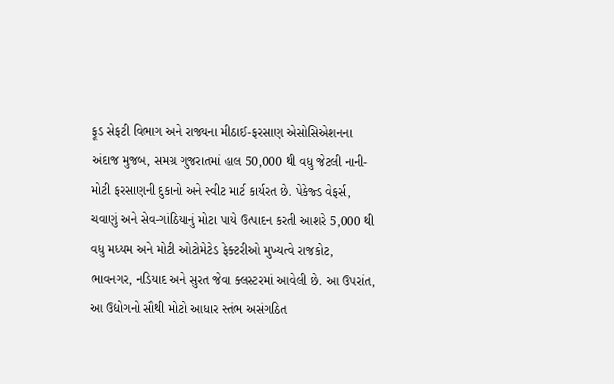ફૂડ સેફટી વિભાગ અને રાજ્યના મીઠાઈ-ફરસાણ એસોસિએશનના અંદાજ મુજબ, સમગ્ર ગુજરાતમાં હાલ 50,000 થી વધુ જેટલી નાની-મોટી ફરસાણની દુકાનો અને સ્વીટ માર્ટ કાર્યરત છે. પેકેજ્ડ વેફર્સ, ચવાણું અને સેવ-ગાંઠિયાનું મોટા પાયે ઉત્પાદન કરતી આશરે 5,000 થી વધુ મધ્યમ અને મોટી ઓટોમેટેડ ફેક્ટરીઓ મુખ્યત્વે રાજકોટ, ભાવનગર, નડિયાદ અને સુરત જેવા ક્લસ્ટરમાં આવેલી છે. આ ઉપરાંત, આ ઉદ્યોગનો સૌથી મોટો આધાર સ્તંભ અસંગઠિત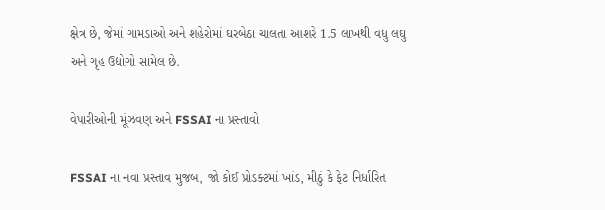ક્ષેત્ર છે, જેમાં ગામડાઓ અને શહેરોમાં ઘરબેઠા ચાલતા આશરે 1.5 લાખથી વધુ લઘુ અને ગૃહ ઉદ્યોગો સામેલ છે.

વેપારીઓની મૂંઝવણ અને FSSAI ના પ્રસ્તાવો

FSSAI ના નવા પ્રસ્તાવ મુજબ, જો કોઈ પ્રોડક્ટમાં ખાંડ, મીઠું કે ફેટ નિર્ધારિત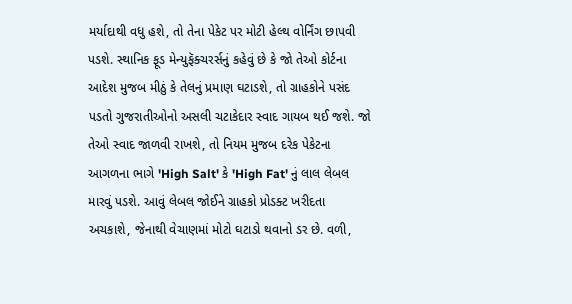મર્યાદાથી વધુ હશે, તો તેના પેકેટ પર મોટી હેલ્થ વોર્નિંગ છાપવી પડશે. સ્થાનિક ફૂડ મેન્યુફૅક્ચરર્સનું કહેવું છે કે જો તેઓ કોર્ટના આદેશ મુજબ મીઠું કે તેલનું પ્રમાણ ઘટાડશે, તો ગ્રાહકોને પસંદ પડતો ગુજરાતીઓનો અસલી ચટાકેદાર સ્વાદ ગાયબ થઈ જશે. જો તેઓ સ્વાદ જાળવી રાખશે, તો નિયમ મુજબ દરેક પેકેટના આગળના ભાગે 'High Salt' કે 'High Fat' નું લાલ લેબલ મારવું પડશે. આવું લેબલ જોઈને ગ્રાહકો પ્રોડક્ટ ખરીદતા અચકાશે, જેનાથી વેચાણમાં મોટો ઘટાડો થવાનો ડર છે. વળી,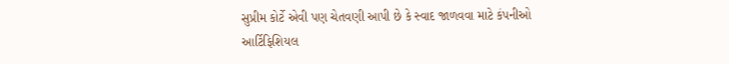સુપ્રીમ કોર્ટે એવી પણ ચેતવણી આપી છે કે સ્વાદ જાળવવા માટે કંપનીઓ આર્ટિફિશિયલ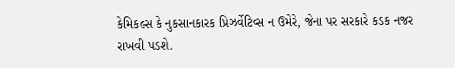કેમિકલ્સ કે નુકસાનકારક પ્રિઝર્વેટિવ્સ ન ઉમેરે, જેના પર સરકારે કડક નજર રાખવી પડશે.